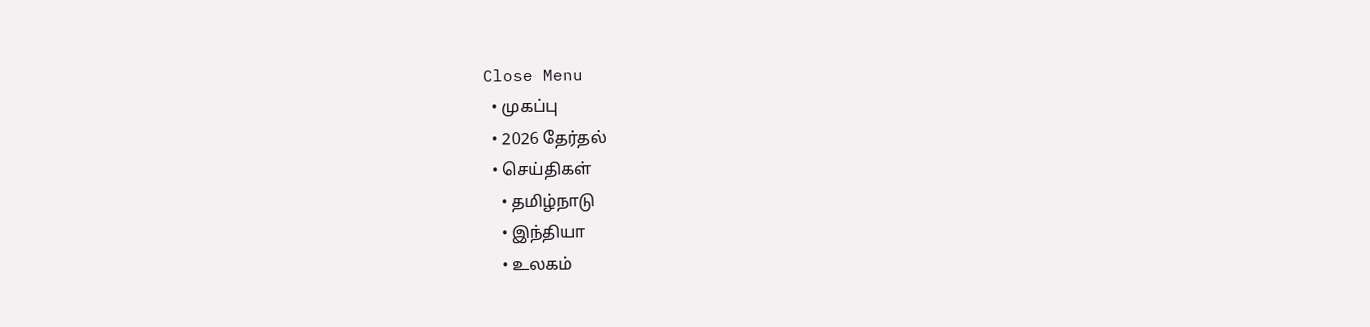Close Menu
  • முகப்பு
  • 2026 தேர்தல்
  • செய்திகள்
    • தமிழ்நாடு
    • இந்தியா
    • உலகம்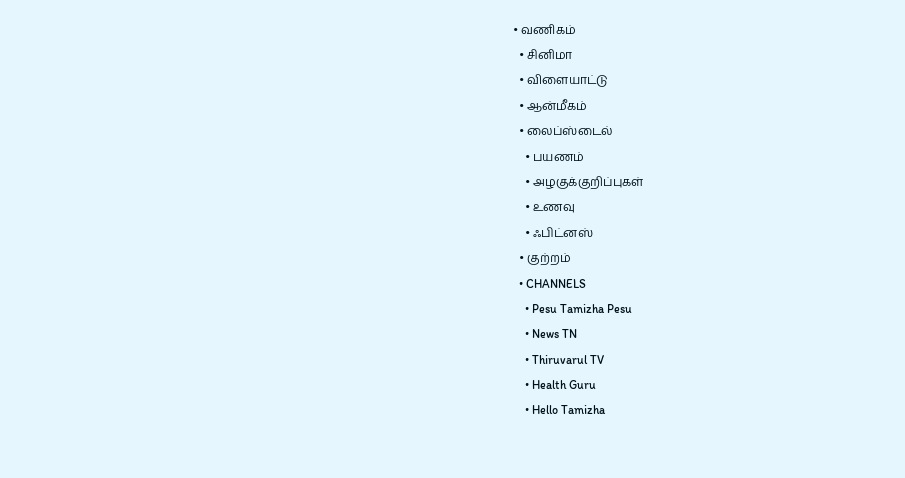• வணிகம்
  • சினிமா
  • விளையாட்டு
  • ஆன்மீகம்
  • லைப்ஸ்டைல்
    • பயணம்
    • அழகுக்குறிப்புகள்
    • உணவு
    • ஃபிட்னஸ்
  • குற்றம்
  • CHANNELS
    • Pesu Tamizha Pesu
    • News TN
    • Thiruvarul TV
    • Health Guru
    • Hello Tamizha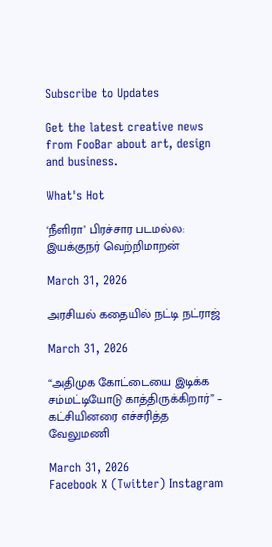Subscribe to Updates

Get the latest creative news from FooBar about art, design and business.

What's Hot

‘நீளிரா’ பிரச்சார படமல்ல: இயக்குநர் வெற்றிமாறன்

March 31, 2026

அரசியல் கதையில் நட்டி நட்ராஜ்

March 31, 2026

“அதிமுக கோட்டையை இடிக்க சம்மட்டியோடு காத்திருக்கிறார்” – கட்சியினரை எச்சரித்த வேலுமணி

March 31, 2026
Facebook X (Twitter) Instagram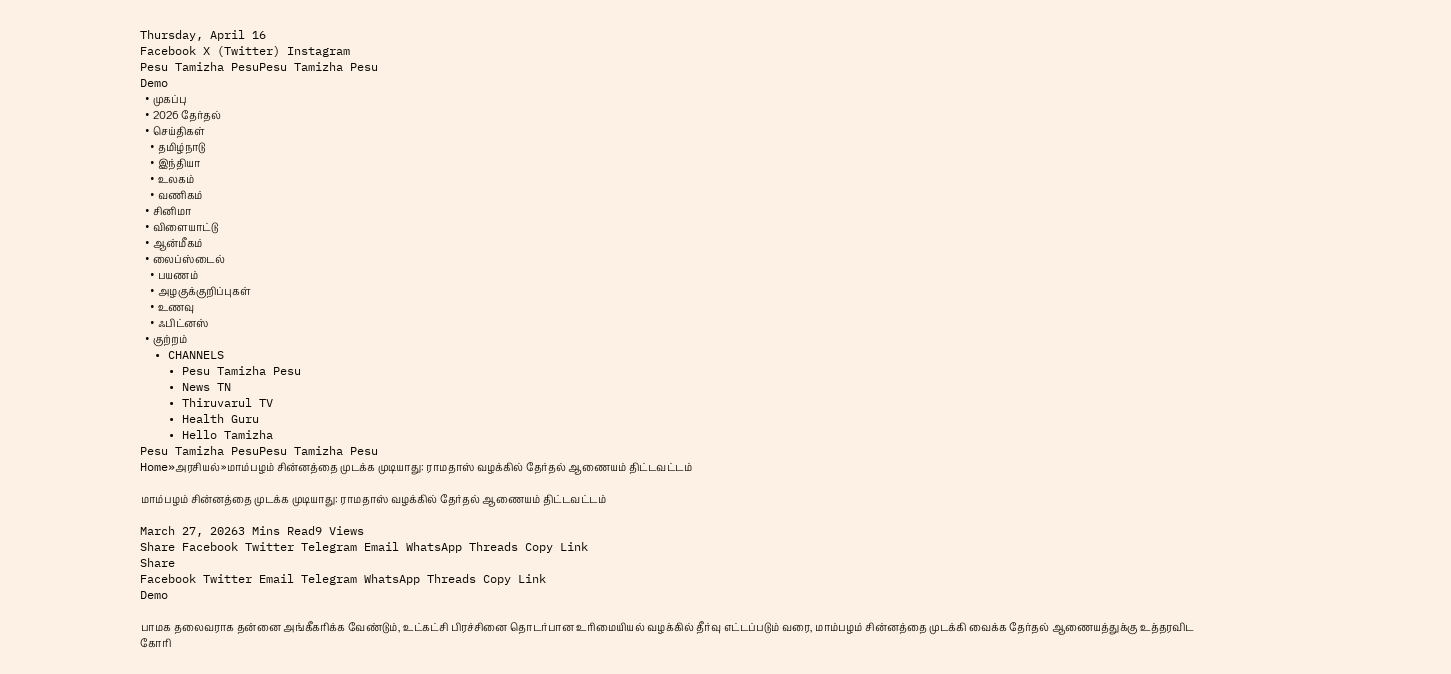Thursday, April 16
Facebook X (Twitter) Instagram
Pesu Tamizha PesuPesu Tamizha Pesu
Demo
  • முகப்பு
  • 2026 தேர்தல்
  • செய்திகள்
    • தமிழ்நாடு
    • இந்தியா
    • உலகம்
    • வணிகம்
  • சினிமா
  • விளையாட்டு
  • ஆன்மீகம்
  • லைப்ஸ்டைல்
    • பயணம்
    • அழகுக்குறிப்புகள்
    • உணவு
    • ஃபிட்னஸ்
  • குற்றம்
  • CHANNELS
    • Pesu Tamizha Pesu
    • News TN
    • Thiruvarul TV
    • Health Guru
    • Hello Tamizha
Pesu Tamizha PesuPesu Tamizha Pesu
Home»அரசியல்»மாம்பழம் சின்னத்தை முடக்க முடியாது: ராமதாஸ் வழக்கில் தேர்தல் ஆணையம் திட்டவட்டம்

மாம்பழம் சின்னத்தை முடக்க முடியாது: ராமதாஸ் வழக்கில் தேர்தல் ஆணையம் திட்டவட்டம்

March 27, 20263 Mins Read9 Views
Share Facebook Twitter Telegram Email WhatsApp Threads Copy Link
Share
Facebook Twitter Email Telegram WhatsApp Threads Copy Link
Demo

பாமக தலைவராக தன்னை அங்கீகரிக்க வேண்டும், உட்கட்சி பிரச்சினை தொடர்பான உரிமையியல் வழக்கில் தீர்வு எட்டப்படும் வரை, மாம்பழம் சின்னத்தை முடக்கி வைக்க தேர்தல் ஆணையத்துக்கு உத்தரவிட கோரி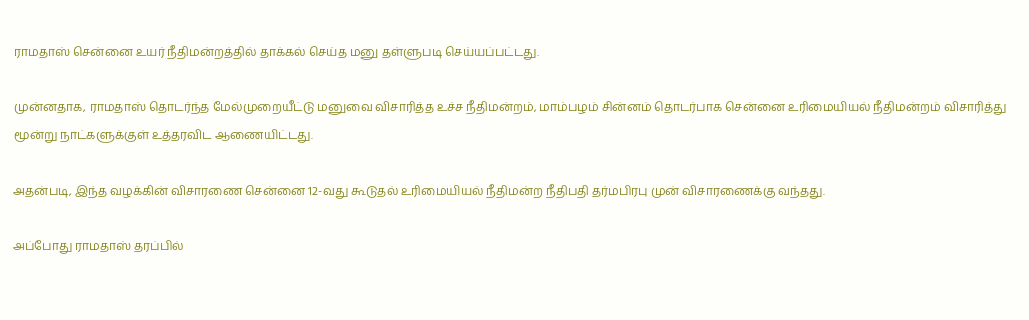ராமதாஸ் சென்னை உயர் நீதிமன்றத்தில் தாக்கல் செய்த மனு தள்ளுபடி செய்யப்பட்டது.

முன்னதாக, ராமதாஸ் தொடர்ந்த மேல்முறையீட்டு மனுவை விசாரித்த உச்ச நீதிமன்றம், மாம்பழம் சின்னம் தொடர்பாக சென்னை உரிமையியல் நீதிமன்றம் விசாரித்து மூன்று நாட்களுக்குள் உத்தரவிட ஆணையிட்டது.

அதன்படி, இந்த வழக்கின் விசாரணை சென்னை 12-வது கூடுதல் உரிமையியல் நீதிமன்ற நீதிபதி தர்மபிரபு முன் விசாரணைக்கு வந்தது.

அப்போது ராமதாஸ் தரப்பில்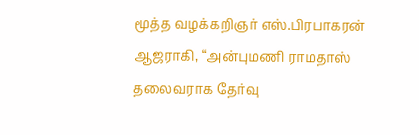மூத்த வழக்கறிஞர் எஸ்.பிரபாகரன் ஆஜராகி, “அன்புமணி ராமதாஸ் தலைவராக தேர்வு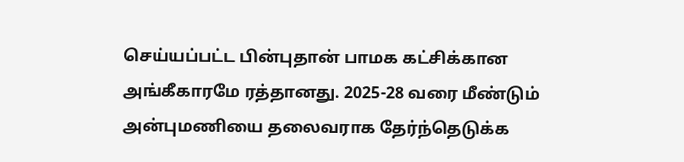செய்யப்பட்ட பின்புதான் பாமக கட்சிக்கான அங்கீகாரமே ரத்தானது. 2025-28 வரை மீண்டும் அன்புமணியை தலைவராக தேர்ந்தெடுக்க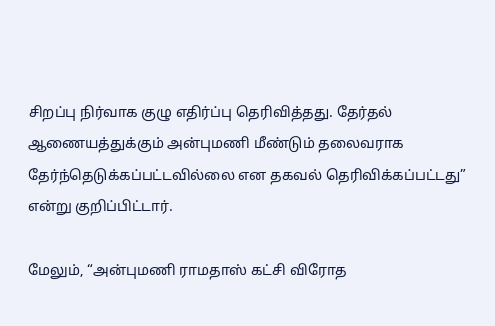சிறப்பு நிர்வாக குழு எதிர்ப்பு தெரிவித்தது. தேர்தல் ஆணையத்துக்கும் அன்புமணி மீண்டும் தலைவராக தேர்ந்தெடுக்கப்பட்டவில்லை என தகவல் தெரிவிக்கப்பட்டது” என்று குறிப்பிட்டார்.

மேலும், “அன்புமணி ராமதாஸ் கட்சி விரோத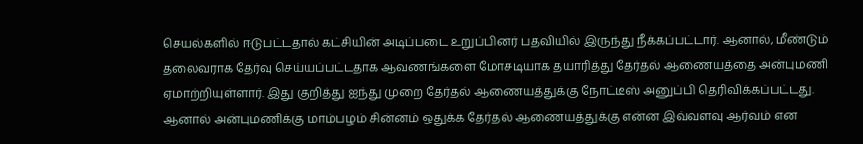செயல்களில் ஈடுபட்டதால் கட்சியின் அடிப்படை உறுப்பினர் பதவியில் இருந்து நீக்கப்பட்டார். ஆனால், மீண்டும் தலைவராக தேர்வு செய்யப்பட்டதாக ஆவணங்களை மோசடியாக தயாரித்து தேர்தல் ஆணையத்தை அன்புமணி ஏமாற்றியுள்ளார். இது குறித்து ஐந்து முறை தேர்தல் ஆணையத்துக்கு நோட்டீஸ் அனுப்பி தெரிவிக்கப்பட்டது. ஆனால் அன்புமணிக்கு மாம்பழம் சின்னம் ஒதுக்க தேர்தல் ஆணையத்துக்கு என்ன இவ்வளவு ஆர்வம் என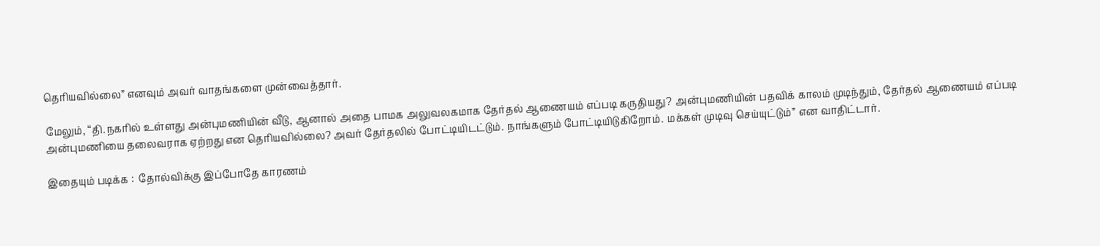தெரியவில்லை” எனவும் அவர் வாதங்களை முன்வைத்தார்.

மேலும், “தி.நகரில் உள்ளது அன்புமணியின் வீடு, ஆனால் அதை பாமக அலுவலகமாக தேர்தல் ஆணையம் எப்படி கருதியது? அன்புமணியின் பதவிக் காலம் முடிந்தும், தேர்தல் ஆணையம் எப்படி அன்புமணியை தலைவராக ஏற்றது என தெரியவில்லை? அவர் தேர்தலில் போட்டியிடட்டும். நாங்களும் போட்டியிடுகிறோம். மக்கள் முடிவு செய்யுட்டும்” என வாதிட்டார்.

இதையும் படிக்க :  தோல்விக்கு இப்போதே காரணம்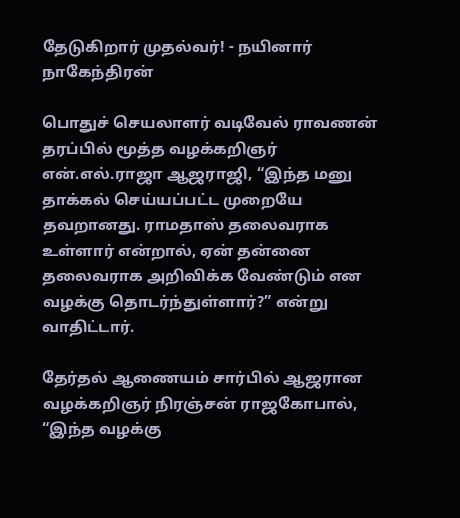தேடுகிறார் முதல்வர்! - நயினார் நாகேந்திரன்

பொதுச் செயலாளர் வடிவேல் ராவணன் தரப்பில் மூத்த வழக்கறிஞர் என்.எல்.ராஜா ஆஜராஜி, “இந்த மனு தாக்கல் செய்யப்பட்ட முறையே தவறானது. ராமதாஸ் தலைவராக உள்ளார் என்றால், ஏன் தன்னை தலைவராக அறிவிக்க வேண்டும் என வழக்கு தொடர்ந்துள்ளார்?” என்று வாதிட்டார்.

தேர்தல் ஆணையம் சார்பில் ஆஜரான வழக்கறிஞர் நிரஞ்சன் ராஜகோபால், “இந்த வழக்கு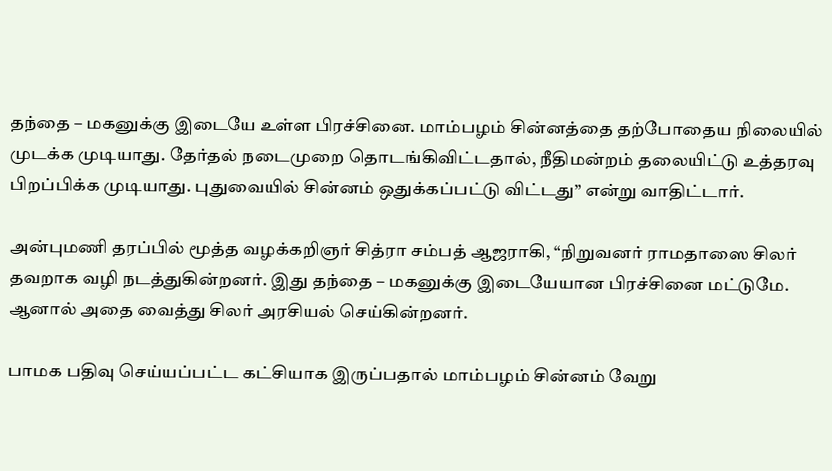தந்தை – மகனுக்கு இடையே உள்ள பிரச்சினை. மாம்பழம் சின்னத்தை தற்போதைய நிலையில் முடக்க முடியாது. தேர்தல் நடைமுறை தொடங்கிவிட்டதால், நீதிமன்றம் தலையிட்டு உத்தரவு பிறப்பிக்க முடியாது. புதுவையில் சின்னம் ஒதுக்கப்பட்டு விட்டது” என்று வாதிட்டார்.

அன்புமணி தரப்பில் மூத்த வழக்கறிஞர் சித்ரா சம்பத் ஆஜராகி, “நிறுவனர் ராமதாஸை சிலர் தவறாக வழி நடத்துகின்றனர். இது தந்தை – மகனுக்கு இடையேயான பிரச்சினை மட்டுமே. ஆனால் அதை வைத்து சிலர் அரசியல் செய்கின்றனர்.

பாமக பதிவு செய்யப்பட்ட கட்சியாக இருப்பதால் மாம்பழம் சின்னம் வேறு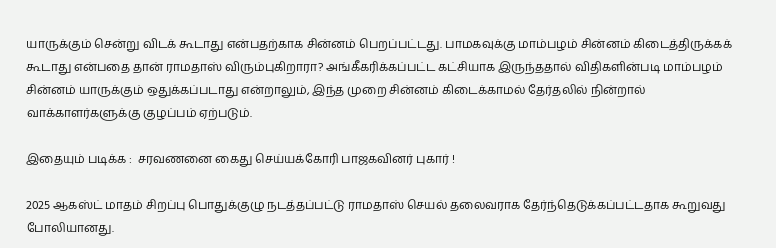யாருக்கும் சென்று விடக் கூடாது என்பதற்காக சின்னம் பெறப்பட்டது. பாமகவுக்கு மாம்பழம் சின்னம் கிடைத்திருக்கக் கூடாது என்பதை தான் ராமதாஸ் விரும்புகிறாரா? அங்கீகரிக்கப்பட்ட கட்சியாக இருந்ததால் விதிகளின்படி மாம்பழம் சின்னம் யாருக்கும் ஒதுக்கப்படாது என்றாலும், இந்த முறை சின்னம் கிடைக்காமல் தேர்தலில் நின்றால் வாக்காளர்களுக்கு குழப்பம் ஏற்படும்.

இதையும் படிக்க :  சரவணனை கைது செய்யக்கோரி பாஜகவினர் புகார் !

2025 ஆகஸ்ட் மாதம் சிறப்பு பொதுக்குழு நடத்தப்பட்டு ராமதாஸ் செயல் தலைவராக தேர்ந்தெடுக்கப்பட்டதாக கூறுவது போலியானது.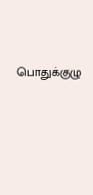பொதுக்குழு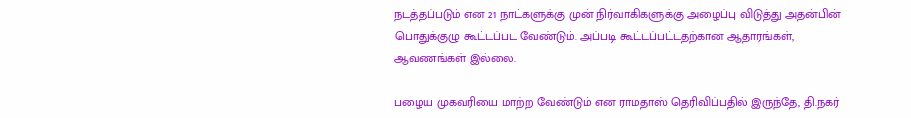நடத்தப்படும் என 21 நாட்களுக்கு முன் நிர்வாகிகளுக்கு அழைப்பு விடுத்து அதன்பின் பொதுக்குழு கூட்டப்பட வேண்டும். அப்படி கூட்டப்பட்டதற்கான ஆதாரங்கள், ஆவணங்கள் இல்லை.

பழைய முகவரியை மாற்ற வேண்டும் என ராமதாஸ் தெரிவிப்பதில் இருந்தே, தி.நகர்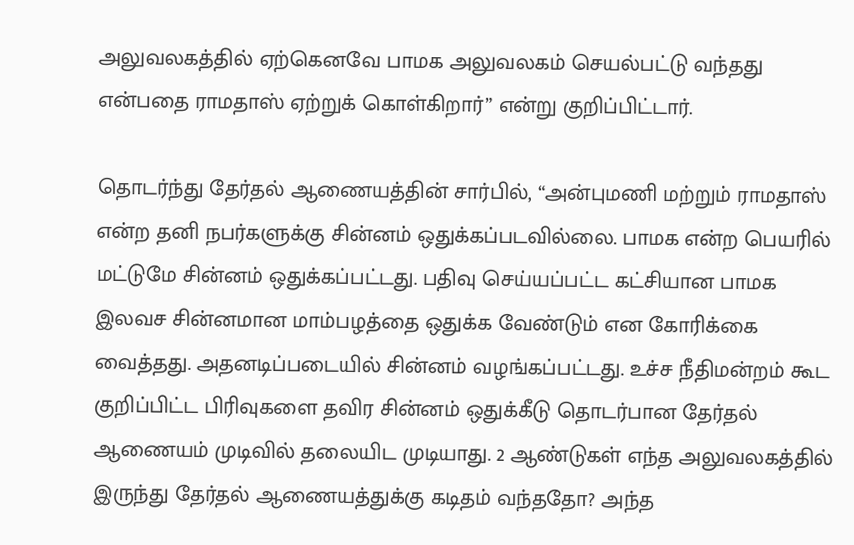அலுவலகத்தில் ஏற்கெனவே பாமக அலுவலகம் செயல்பட்டு வந்தது என்பதை ராமதாஸ் ஏற்றுக் கொள்கிறார்” என்று குறிப்பிட்டார்.

தொடர்ந்து தேர்தல் ஆணையத்தின் சார்பில், “அன்புமணி மற்றும் ராமதாஸ் என்ற தனி நபர்களுக்கு சின்னம் ஒதுக்கப்படவில்லை. பாமக என்ற பெயரில் மட்டுமே சின்னம் ஒதுக்கப்பட்டது. பதிவு செய்யப்பட்ட கட்சியான பாமக இலவச சின்னமான மாம்பழத்தை ஒதுக்க வேண்டும் என கோரிக்கை வைத்தது. அதனடிப்படையில் சின்னம் வழங்கப்பட்டது. உச்ச நீதிமன்றம் கூட குறிப்பிட்ட பிரிவுகளை தவிர சின்னம் ஒதுக்கீடு தொடர்பான தேர்தல் ஆணையம் முடிவில் தலையிட முடியாது. 2 ஆண்டுகள் எந்த அலுவலகத்தில் இருந்து தேர்தல் ஆணையத்துக்கு கடிதம் வந்ததோ? அந்த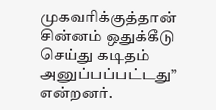முகவரிக்குத்தான் சின்னம் ஒதுக்கீடு செய்து கடிதம் அனுப்பப்பட்டது” என்றனர்.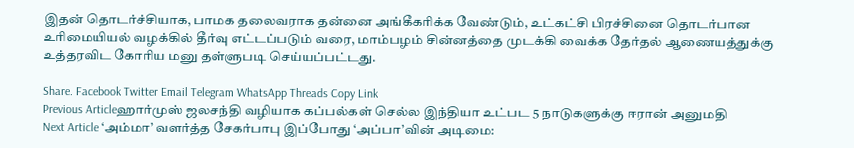இதன் தொடர்ச்சியாக, பாமக தலைவராக தன்னை அங்கீகரிக்க வேண்டும், உட்கட்சி பிரச்சினை தொடர்பான உரிமையியல் வழக்கில் தீர்வு எட்டப்படும் வரை, மாம்பழம் சின்னத்தை முடக்கி வைக்க தேர்தல் ஆணையத்துக்கு உத்தரவிட கோரிய மனு தள்ளுபடி செய்யப்பட்டது.

Share. Facebook Twitter Email Telegram WhatsApp Threads Copy Link
Previous Articleஹார்முஸ் ஜலசந்தி வழியாக கப்பல்கள் செல்ல இந்தியா உட்பட 5 நாடுகளுக்கு ஈரான் அனுமதி
Next Article ‘அம்மா’ வளர்த்த சேகர்பாபு இப்போது ‘அப்பா’வின் அடிமை: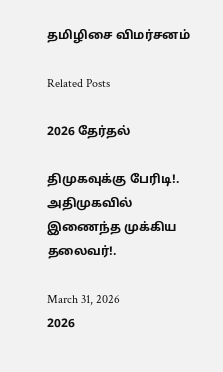தமிழிசை விமர்சனம்

Related Posts

2026 தேர்தல்

திமுகவுக்கு பேரிடி!. அதிமுகவில் இணைந்த முக்கிய தலைவர்!.

March 31, 2026
2026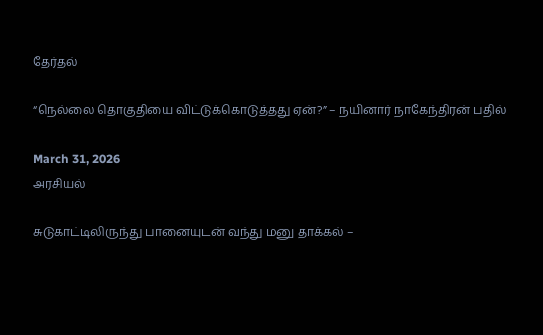தேர்தல்

“நெல்லை தொகுதியை விட்டுக்கொடுத்த‌து ஏன்?” – நயினார் நாகேந்திரன் பதில்

March 31, 2026
அரசியல்

சுடுகாட்டிலிருந்து பானையுடன் வந்து மனு தாக்கல் –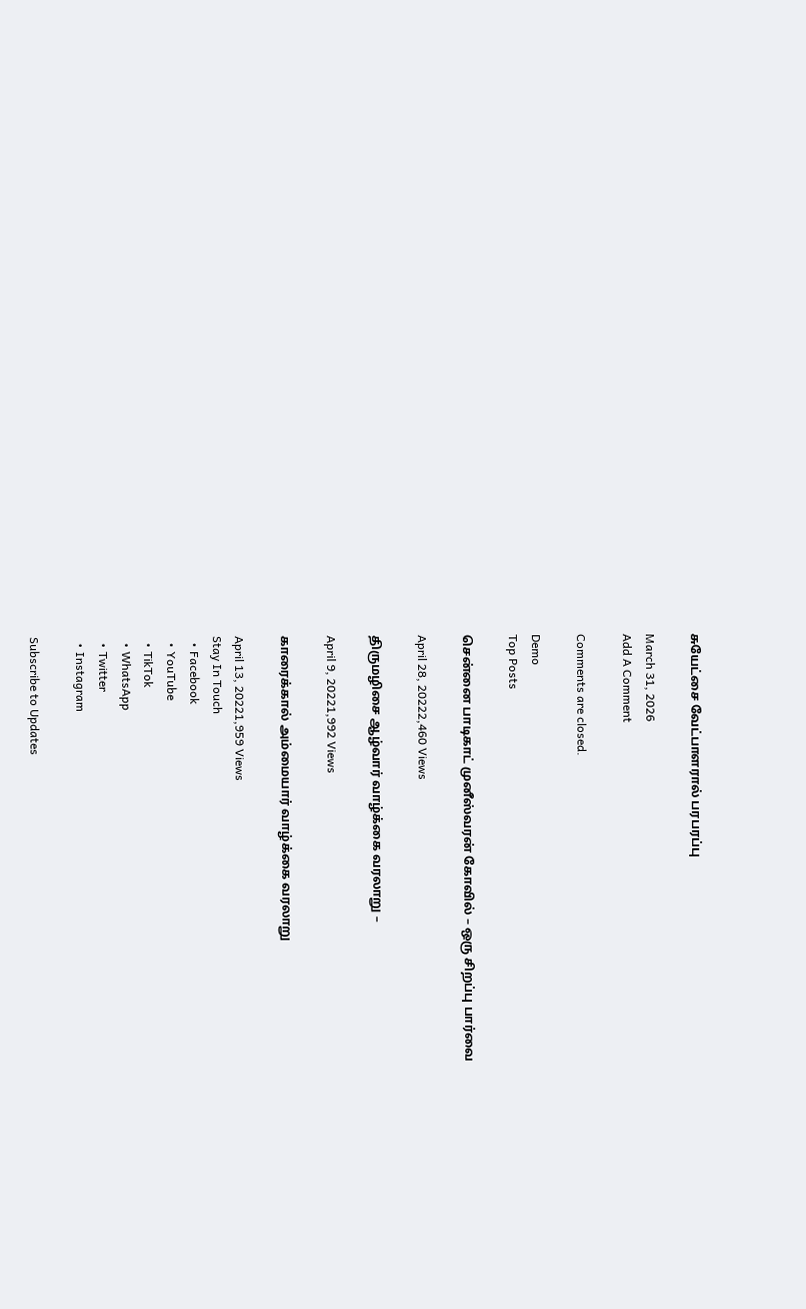சுயேட்சை வேட்பாளரால் பரபரப்பு

March 31, 2026
Add A Comment

Comments are closed.

Demo
Top Posts

சென்னை பாடிகாட் முனீஸ்வரன் கோவில் – ஒரு சிறப்பு பார்வை

April 28, 20222,460 Views

திருமழிசை ஆழ்வார் வாழ்க்கை வரலாறு –

April 9, 20221,992 Views

காரைக்கால் அம்மையார் வாழ்க்கை வரலாறு

April 13, 20221,959 Views
Stay In Touch
  • Facebook
  • YouTube
  • TikTok
  • WhatsApp
  • Twitter
  • Instagram

Subscribe to Updates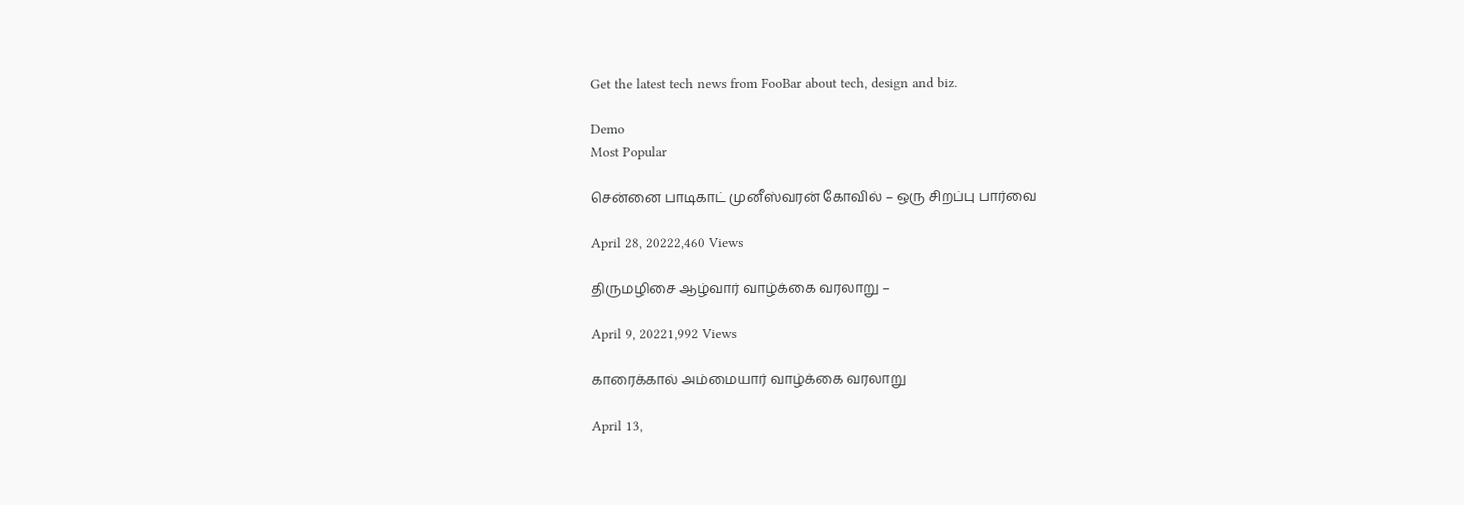Get the latest tech news from FooBar about tech, design and biz.

Demo
Most Popular

சென்னை பாடிகாட் முனீஸ்வரன் கோவில் – ஒரு சிறப்பு பார்வை

April 28, 20222,460 Views

திருமழிசை ஆழ்வார் வாழ்க்கை வரலாறு –

April 9, 20221,992 Views

காரைக்கால் அம்மையார் வாழ்க்கை வரலாறு

April 13,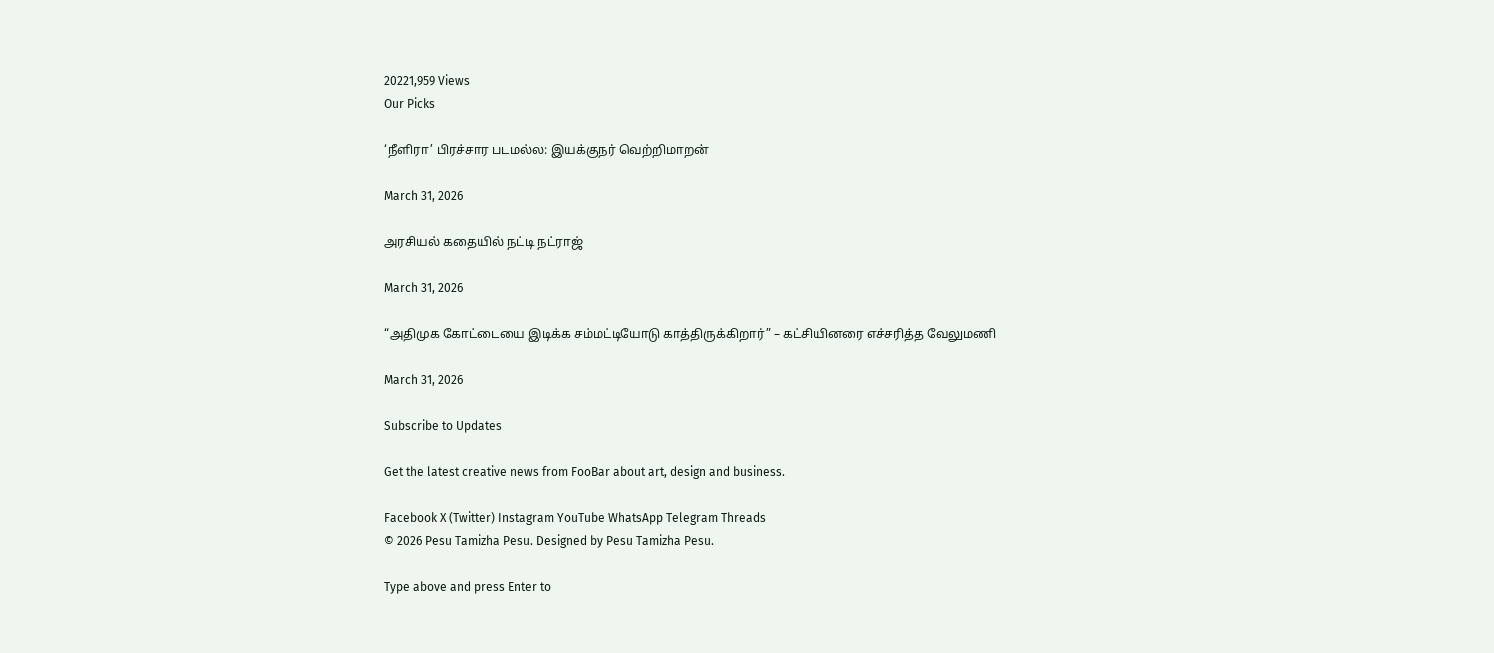20221,959 Views
Our Picks

‘நீளிரா’ பிரச்சார படமல்ல: இயக்குநர் வெற்றிமாறன்

March 31, 2026

அரசியல் கதையில் நட்டி நட்ராஜ்

March 31, 2026

“அதிமுக கோட்டையை இடிக்க சம்மட்டியோடு காத்திருக்கிறார்” – கட்சியினரை எச்சரித்த வேலுமணி

March 31, 2026

Subscribe to Updates

Get the latest creative news from FooBar about art, design and business.

Facebook X (Twitter) Instagram YouTube WhatsApp Telegram Threads
© 2026 Pesu Tamizha Pesu. Designed by Pesu Tamizha Pesu.

Type above and press Enter to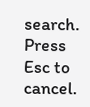search. Press Esc to cancel.